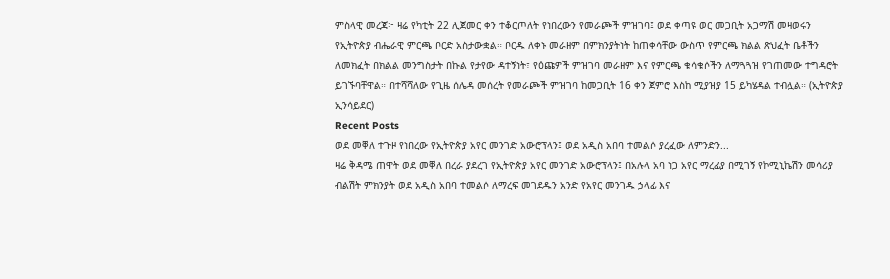ምስላዊ መረጃ፦ ዛሬ የካቲት 22 ሊጀመር ቀን ተቆርጦለት የነበረውን የመራጮች ምዝገባ፤ ወደ ቀጣዩ ወር መጋቢት አጋማሽ መዛወሩን የኢትዮጵያ ብሔራዊ ምርጫ ቦርድ አስታውቋል። ቦርዱ ለቀኑ መራዘም በምክንያትነት ከጠቀሳቸው ውስጥ የምርጫ ክልል ጽህፈት ቤቶችን ለመክፈት በክልል መንግስታት በኩል የታየው ዳተኝነት፣ የዕጩዎች ምዝገባ መራዘም እና የምርጫ ቁሳቁሶችን ለማጓጓዝ የገጠመው ተግዳሮት ይገኙባቸዋል። በተሻሻለው የጊዜ ሰሌዳ መሰረት የመራጮች ምዝገባ ከመጋቢት 16 ቀን ጀምሮ እስከ ሚያዝያ 15 ይካሄዳል ተብሏል። (ኢትዮጵያ ኢንሳይደር)
Recent Posts
ወደ መቐለ ተጉዞ የነበረው የኢትዮጵያ አየር መንገድ አውሮፕላን፤ ወደ አዲስ አበባ ተመልሶ ያረፈው ለምንድን...
ዛሬ ቅዳሜ ጠዋት ወደ መቐለ በረራ ያደረገ የኢትዮጵያ አየር መንገድ አውሮፕላን፤ በአሉላ አባ ነጋ አየር ማረፊያ በሚገኝ የኮሚኒኬሽን መሳሪያ ብልሽት ምክንያት ወደ አዲስ አበባ ተመልሶ ለማረፍ መገደዱን አንድ የአየር መንገዱ ኃላፊ እና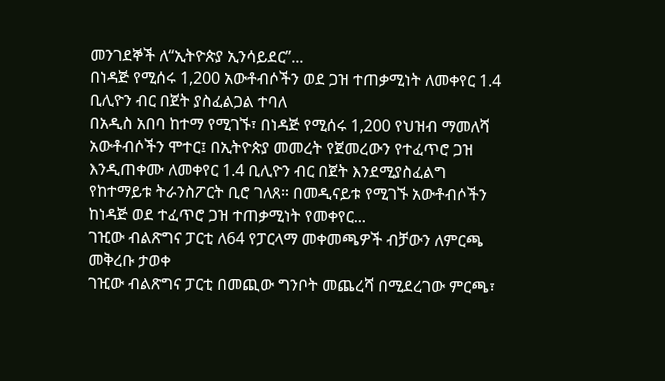መንገደኞች ለ“ኢትዮጵያ ኢንሳይደር”...
በነዳጅ የሚሰሩ 1,200 አውቶብሶችን ወደ ጋዝ ተጠቃሚነት ለመቀየር 1.4 ቢሊዮን ብር በጀት ያስፈልጋል ተባለ
በአዲስ አበባ ከተማ የሚገኙ፣ በነዳጅ የሚሰሩ 1,200 የህዝብ ማመለሻ አውቶብሶችን ሞተር፤ በኢትዮጵያ መመረት የጀመረውን የተፈጥሮ ጋዝ እንዲጠቀሙ ለመቀየር 1.4 ቢሊዮን ብር በጀት እንደሚያስፈልግ የከተማይቱ ትራንስፖርት ቢሮ ገለጸ። በመዲናይቱ የሚገኙ አውቶብሶችን ከነዳጅ ወደ ተፈጥሮ ጋዝ ተጠቃሚነት የመቀየር...
ገዢው ብልጽግና ፓርቲ ለ64 የፓርላማ መቀመጫዎች ብቻውን ለምርጫ መቅረቡ ታወቀ
ገዢው ብልጽግና ፓርቲ በመጪው ግንቦት መጨረሻ በሚደረገው ምርጫ፣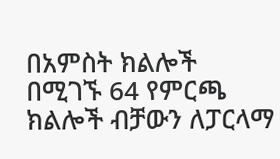በአምስት ክልሎች በሚገኙ 64 የምርጫ ክልሎች ብቻውን ለፓርላማ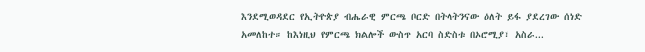እንደሚወዳደር የኢትዮጵያ ብሔራዊ ምርጫ ቦርድ በትላትንናው ዕለት ይፋ ያደረገው ሰነድ አመለከተ። ከእነዚህ የምርጫ ክልሎች ውስጥ አርባ ስድስቱ በኦሮሚያ፣ አስራ...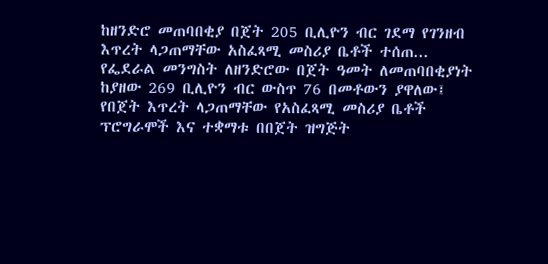ከዘንድሮ መጠባበቂያ በጀት 205 ቢሊዮን ብር ገደማ የገንዘብ እጥረት ላጋጠማቸው አስፈጻሚ መስሪያ ቤቶች ተሰጠ...
የፌደራል መንግስት ለዘንድሮው በጀት ዓመት ለመጠባበቂያነት ከያዘው 269 ቢሊዮን ብር ውስጥ 76 በመቶውን ያዋለው፤ የበጀት እጥረት ላጋጠማቸው የአስፈጻሚ መስሪያ ቤቶች ፕሮግራሞች እና ተቋማቱ በበጀት ዝግጅት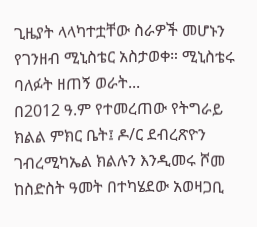ጊዜያት ላላካተቷቸው ስራዎች መሆኑን የገንዘብ ሚኒስቴር አስታወቀ። ሚኒስቴሩ ባለፉት ዘጠኝ ወራት...
በ2012 ዓ.ም የተመረጠው የትግራይ ክልል ምክር ቤት፤ ዶ/ር ደብረጽዮን ገብረሚካኤል ክልሉን እንዲመሩ ሾመ
ከስድስት ዓመት በተካሄደው አወዛጋቢ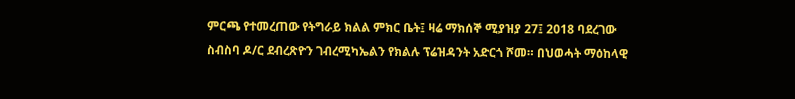ምርጫ የተመረጠው የትግራይ ክልል ምክር ቤት፤ ዛሬ ማክሰኞ ሚያዝያ 27፤ 2018 ባደረገው ስብስባ ዶ/ር ደብረጽዮን ገብረሚካኤልን የክልሉ ፕሬዝዳንት አድርጎ ሾመ። በህወሓት ማዕከላዊ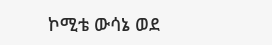ኮሚቴ ውሳኔ ወደ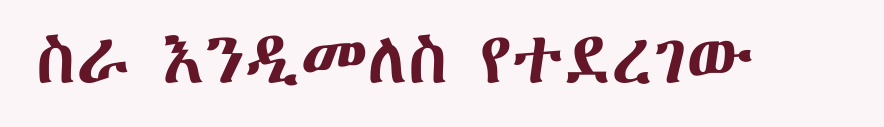ስራ እንዲመለስ የተደረገው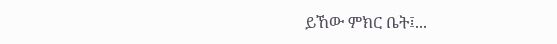ይኸው ምክር ቤት፤...